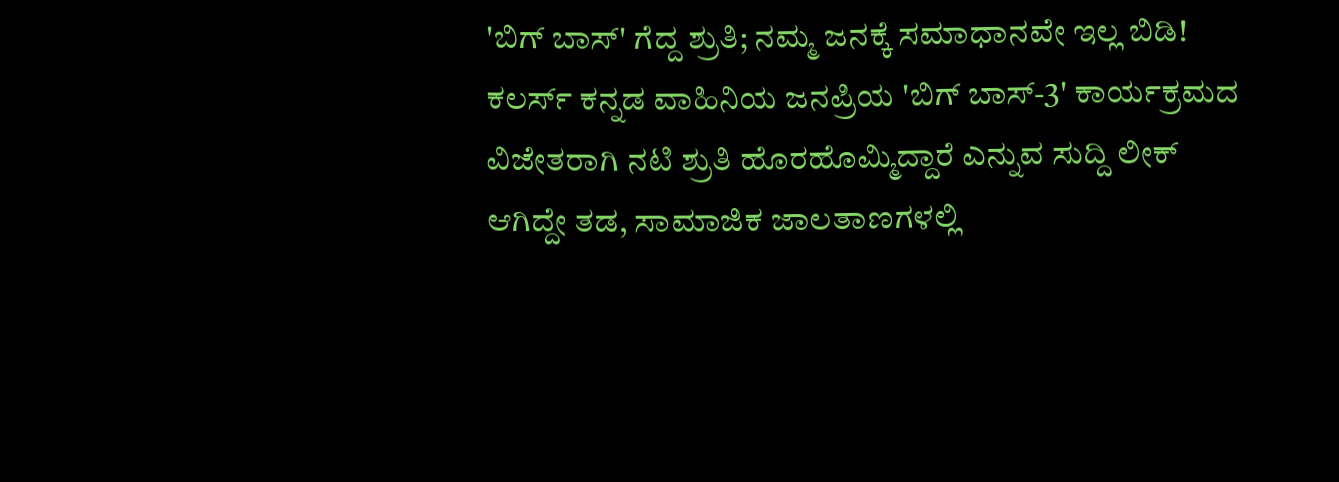'ಬಿಗ್ ಬಾಸ್' ಗೆದ್ದ ಶ್ರುತಿ; ನಮ್ಮ ಜನಕ್ಕೆ ಸಮಾಧಾನವೇ ಇಲ್ಲ ಬಿಡಿ!
ಕಲರ್ಸ್ ಕನ್ನಡ ವಾಹಿನಿಯ ಜನಪ್ರಿಯ 'ಬಿಗ್ ಬಾಸ್-3' ಕಾರ್ಯಕ್ರಮದ ವಿಜೇತರಾಗಿ ನಟಿ ಶ್ರುತಿ ಹೊರಹೊಮ್ಮಿದ್ದಾರೆ ಎನ್ನುವ ಸುದ್ದಿ ಲೀಕ್ ಆಗಿದ್ದೇ ತಡ, ಸಾಮಾಜಿಕ ಜಾಲತಾಣಗಳಲ್ಲಿ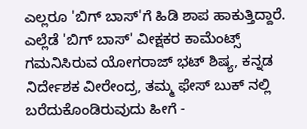ಎಲ್ಲರೂ 'ಬಿಗ್ ಬಾಸ್'ಗೆ ಹಿಡಿ ಶಾಪ ಹಾಕುತ್ತಿದ್ದಾರೆ.
ಎಲ್ಲೆಡೆ 'ಬಿಗ್ ಬಾಸ್' ವೀಕ್ಷಕರ ಕಾಮೆಂಟ್ಸ್ ಗಮನಿಸಿರುವ ಯೋಗರಾಜ್ ಭಟ್ ಶಿಷ್ಯ, ಕನ್ನಡ ನಿರ್ದೇಶಕ ವೀರೇಂದ್ರ, ತಮ್ಮ ಫೇಸ್ ಬುಕ್ ನಲ್ಲಿ ಬರೆದುಕೊಂಡಿರುವುದು ಹೀಗೆ -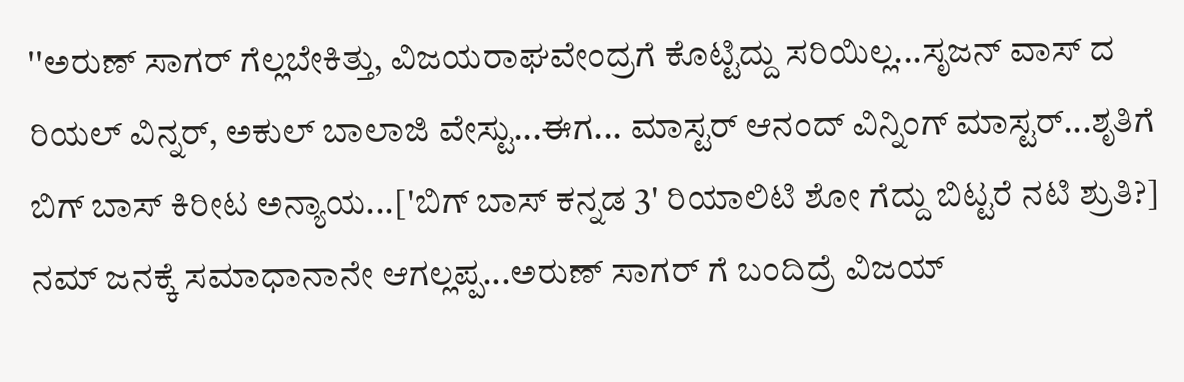''ಅರುಣ್ ಸಾಗರ್ ಗೆಲ್ಲಬೇಕಿತ್ತು, ವಿಜಯರಾಘವೇಂದ್ರಗೆ ಕೊಟ್ಟಿದ್ದು ಸರಿಯಿಲ್ಲ...ಸೃಜನ್ ವಾಸ್ ದ ರಿಯಲ್ ವಿನ್ನರ್, ಅಕುಲ್ ಬಾಲಾಜಿ ವೇಸ್ಟು...ಈಗ... ಮಾಸ್ಟರ್ ಆನಂದ್ ವಿನ್ನಿಂಗ್ ಮಾಸ್ಟರ್...ಶೃತಿಗೆ ಬಿಗ್ ಬಾಸ್ ಕಿರೀಟ ಅನ್ಯಾಯ...['ಬಿಗ್ ಬಾಸ್ ಕನ್ನಡ 3' ರಿಯಾಲಿಟಿ ಶೋ ಗೆದ್ದು ಬಿಟ್ಟರೆ ನಟಿ ಶ್ರುತಿ?]
ನಮ್ ಜನಕ್ಕೆ ಸಮಾಧಾನಾನೇ ಆಗಲ್ಲಪ್ಪ...ಅರುಣ್ ಸಾಗರ್ ಗೆ ಬಂದಿದ್ರೆ ವಿಜಯ್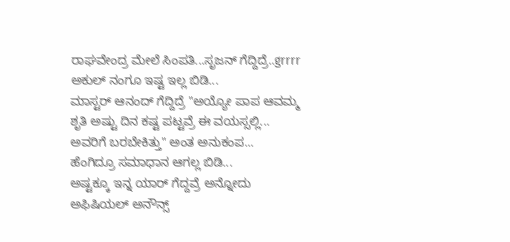ರಾಘವೇಂದ್ರ ಮೇಲೆ ಸಿಂಪತಿ...ಸೃಜನ್ ಗೆದ್ದಿದ್ರೆ..grrrr ಅಕುಲ್ ನಂಗೂ ಇಷ್ಟ ಇಲ್ಲ ಬಿಡಿ...
ಮಾಸ್ಟರ್ ಆನಂದ್ ಗೆದ್ದಿದ್ರೆ "ಅಯ್ಯೋ ಪಾಪ ಆವಮ್ಮ ಶೃತಿ ಅಷ್ಟು ದಿನ ಕಷ್ಟ ಪಟ್ಟವ್ರೆ ಈ ವಯಸ್ಸಲ್ಲಿ... ಅವರಿಗೆ ಬರಬೇಕಿತ್ತು" ಅಂತ ಅನುಕಂಪ...
ಹೆಂಗಿದ್ರೂ ಸಮಾಧಾನ ಆಗಲ್ಲ ಬಿಡಿ...
ಅಷ್ಟಕ್ಕೂ ಇನ್ನ ಯಾರ್ ಗೆದ್ದವ್ರೆ ಅನ್ನೋದು ಅಫಿಷಿಯಲ್ ಅನೌನ್ಸ್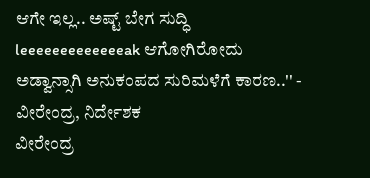ಆಗೇ ಇಲ್ಲ.. ಅಷ್ಟ್ ಬೇಗ ಸುದ್ಧಿ leeeeeeeeeeeeeak ಆಗೋಗಿರೋದು ಅಡ್ವಾನ್ಸಾಗಿ ಅನುಕಂಪದ ಸುರಿಮಳೆಗೆ ಕಾರಣ..'' - ವೀರೇಂದ್ರ, ನಿರ್ದೇಶಕ
ವೀರೇಂದ್ರ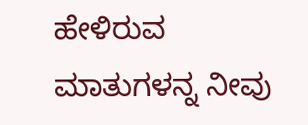ಹೇಳಿರುವ ಮಾತುಗಳನ್ನ ನೀವು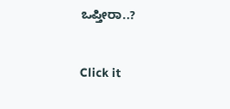ಒಪ್ತೀರಾ..?


Click it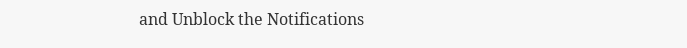and Unblock the Notifications